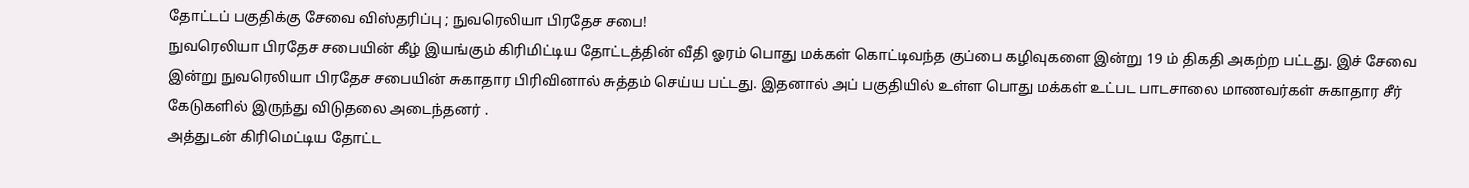தோட்டப் பகுதிக்கு சேவை விஸ்தரிப்பு ; நுவரெலியா பிரதேச சபை!
நுவரெலியா பிரதேச சபையின் கீழ் இயங்கும் கிரிமிட்டிய தோட்டத்தின் வீதி ஓரம் பொது மக்கள் கொட்டிவந்த குப்பை கழிவுகளை இன்று 19 ம் திகதி அகற்ற பட்டது. இச் சேவை இன்று நுவரெலியா பிரதேச சபையின் சுகாதார பிரிவினால் சுத்தம் செய்ய பட்டது. இதனால் அப் பகுதியில் உள்ள பொது மக்கள் உட்பட பாடசாலை மாணவர்கள் சுகாதார சீர் கேடுகளில் இருந்து விடுதலை அடைந்தனர் .
அத்துடன் கிரிமெட்டிய தோட்ட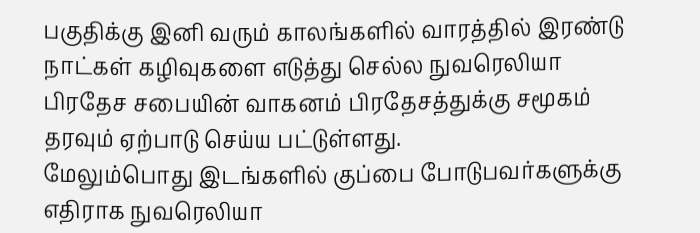பகுதிக்கு இனி வரும் காலங்களில் வாரத்தில் இரண்டு நாட்கள் கழிவுகளை எடுத்து செல்ல நுவரெலியா பிரதேச சபையின் வாகனம் பிரதேசத்துக்கு சமூகம் தரவும் ஏற்பாடு செய்ய பட்டுள்ளது.
மேலும்பொது இடங்களில் குப்பை போடுபவர்களுக்கு எதிராக நுவரெலியா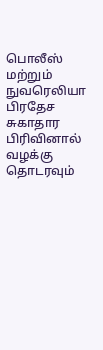பொலீஸ் மற்றும் நுவரெலியா பிரதேச சுகாதார பிரிவினால் வழக்கு தொடரவும்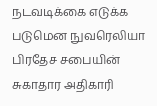நடவடிக்கை எடுக்க படுமென நுவரெலியா பிரதேச சபையின் சுகாதார அதிகாரி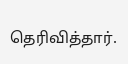தெரிவித்தார்.